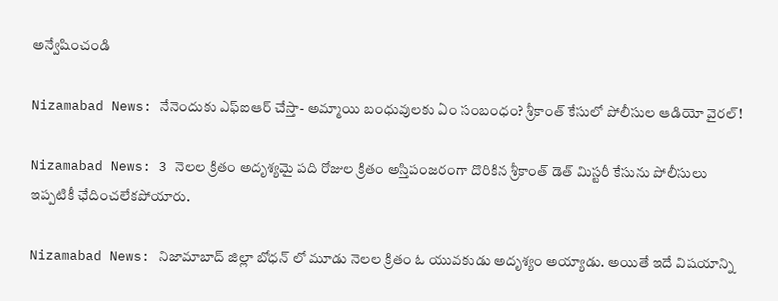అన్వేషించండి

Nizamabad News: నేనెందుకు ఎఫ్ఐఆర్ చేస్తా- అమ్మాయి బంధువులకు ఏం సంబంధం? శ్రీకాంత్ కేసులో పోలీసుల ఆడియో వైరల్!

Nizamabad News: 3 నెలల క్రితం అదృశ్యమై పది రోజుల క్రితం అస్తిపంజరంగా దొరికిన శ్రీకాంత్ డెత్ మిస్టరీ కేసును పోలీసులు ఇప్పటికీ ఛేదించలేకపోయారు.

Nizamabad News: నిజామాబాద్ జిల్లా బోధన్ లో మూడు నెలల క్రితం ఓ యువకుడు అదృశ్యం అయ్యాడు. అయితే ఇదే విషయాన్ని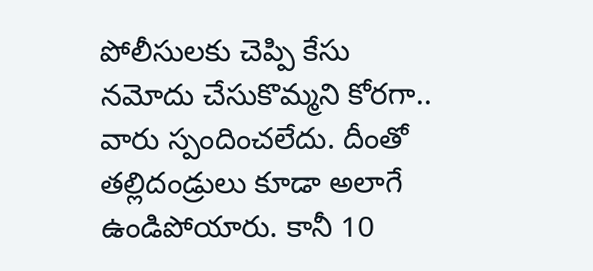పోలీసులకు చెప్పి కేసు నమోదు చేసుకొమ్మని కోరగా.. వారు స్పందించలేదు. దీంతో తల్లిదండ్రులు కూడా అలాగే ఉండిపోయారు. కానీ 10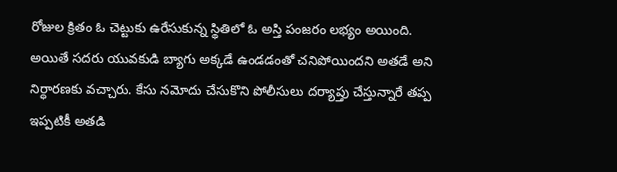రోజుల క్రితం ఓ చెట్టుకు ఉరేసుకున్న స్థితిలో ఓ అస్తి పంజరం లభ్యం అయింది. అయితే సదరు యువకుడి బ్యాగు అక్కడే ఉండడంతో చనిపోయిందని అతడే అని నిర్ధారణకు వచ్చారు. కేసు నమోదు చేసుకొని పోలీసులు దర్యాప్తు చేస్తున్నారే తప్ప ఇప్పటికీ అతడి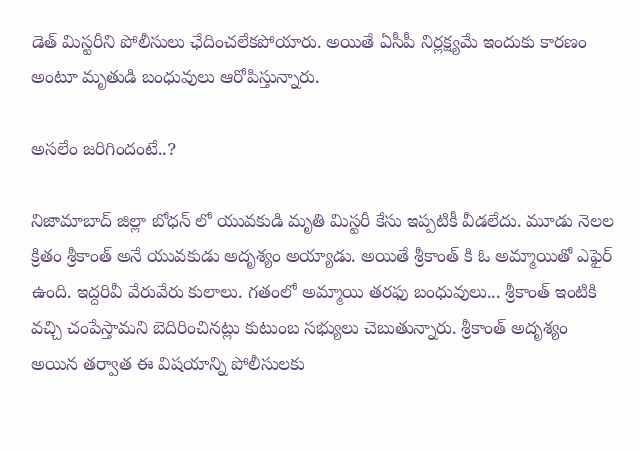డెత్ మిస్టరీని పోలీసులు ఛేదించలేకపోయారు. అయితే ఏసీపీ నిర్లక్ష్యమే ఇందుకు కారణం అంటూ మృతుడి బంధువులు ఆరోపిస్తున్నారు.

అసలేం జరిగిందంటే..?

నిజామాబాద్ జిల్లా బోధన్ లో యువకుడి మృతి మిస్టరీ కేసు ఇప్పటికీ వీడలేదు. మూడు నెలల క్రితం శ్రీకాంత్ అనే యువకుడు అదృశ్యం అయ్యాడు. అయితే శ్రీకాంత్ కి ఓ అమ్మాయితో ఎఫైర్ ఉంది. ఇద్దరివీ వేరువేరు కులాలు. గతంలో అమ్మాయి తరఫు బంధువులు... శ్రీకాంత్ ఇంటికి వచ్చి చంపేస్తామని బెదిరించినట్లు కుటుంబ సభ్యులు చెబుతున్నారు. శ్రీకాంత్ అదృశ్యం అయిన తర్వాత ఈ విషయాన్ని పోలీసులకు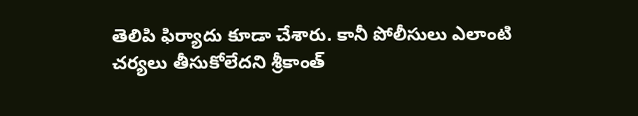తెలిపి ఫిర్యాదు కూడా చేశారు. కానీ పోలీసులు ఎలాంటి చర్యలు తీసుకోలేదని శ్రీకాంత్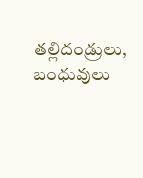తల్లిదండ్రులు, బంధువులు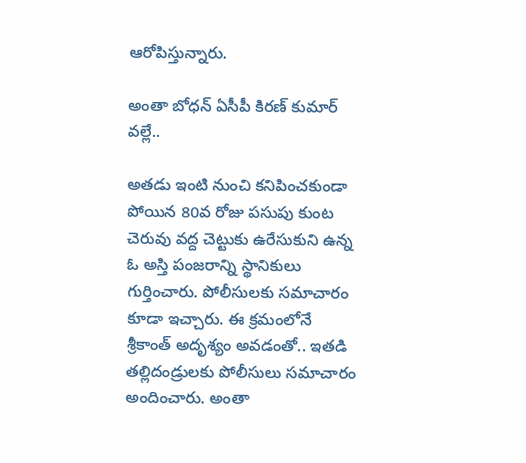ఆరోపిస్తున్నారు.

అంతా బోధన్ ఏసీపీ కిరణ్ కుమార్ వల్లే..

అతడు ఇంటి నుంచి కనిపించకుండా పోయిన 80వ రోజు పసుపు కుంట చెరువు వద్ద చెట్టుకు ఉరేసుకుని ఉన్న ఓ అస్తి పంజరాన్ని స్థానికులు గుర్తించారు. పోలీసులకు సమాచారం కూడా ఇచ్చారు. ఈ క్రమంలోనే శ్రీకాంత్ అదృశ్యం అవడంతో.. ఇతడి తల్లిదండ్రులకు పోలీసులు సమాచారం అందించారు. అంతా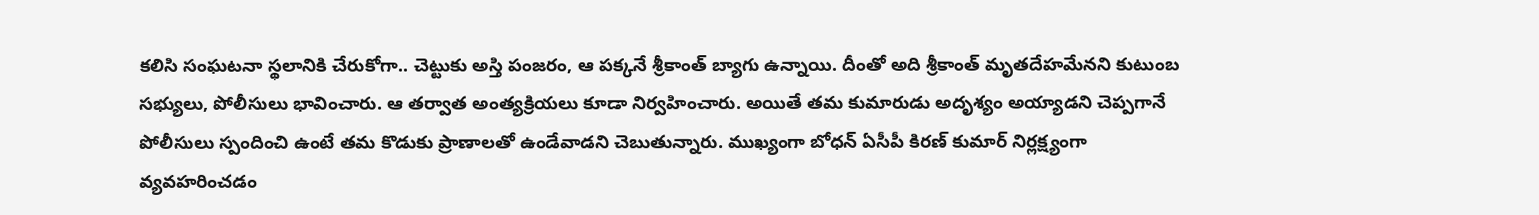కలిసి సంఘటనా స్థలానికి చేరుకోగా.. చెట్టుకు అస్తి పంజరం, ఆ పక్కనే శ్రీకాంత్ బ్యాగు ఉన్నాయి. దీంతో అది శ్రీకాంత్ మృతదేహమేనని కుటుంబ సభ్యులు, పోలీసులు భావించారు. ఆ తర్వాత అంత్యక్రియలు కూడా నిర్వహించారు. అయితే తమ కుమారుడు అదృశ్యం అయ్యాడని చెప్పగానే పోలీసులు స్పందించి ఉంటే తమ కొడుకు ప్రాణాలతో ఉండేవాడని చెబుతున్నారు. ముఖ్యంగా బోధన్ ఏసీపీ కిరణ్ కుమార్ నిర్లక్ష్యంగా వ్యవహరించడం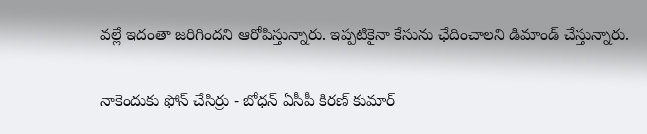వల్లే ఇదంతా జరిగిందని ఆరోపిస్తున్నారు. ఇప్పటికైనా కేసును ఛేదించాలని డిమాండ్ చేస్తున్నారు.

నాకెందుకు ఫోన్ చేసిర్రు - బోధన్ ఏసీపీ కిరణ్ కుమార్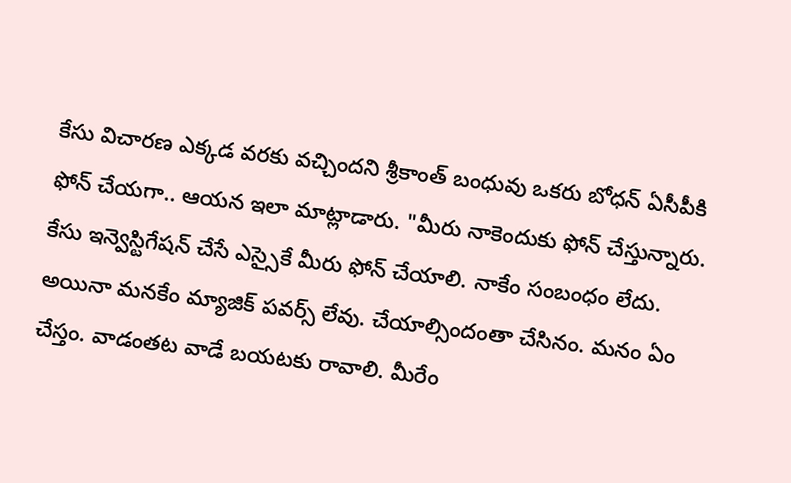కేసు విచారణ ఎక్కడ వరకు వచ్చిందని శ్రీకాంత్ బంధువు ఒకరు బోధన్ ఏసీపీకి ఫోన్ చేయగా.. ఆయన ఇలా మాట్లాడారు. "మీరు నాకెందుకు ఫోన్ చేస్తున్నారు. కేసు ఇన్వెస్టిగేషన్ చేసే ఎస్సైకే మీరు ఫోన్ చేయాలి. నాకేం సంబంధం లేదు. అయినా మనకేం మ్యాజిక్ పవర్స్ లేవు. చేయాల్సిందంతా చేసినం. మనం ఏం చేస్తం. వాడంతట వాడే బయటకు రావాలి. మీరేం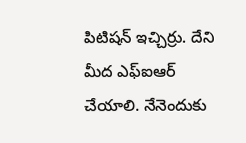పిటిషన్ ఇచ్చిర్రు. దేని మీద ఎఫ్ఐఆర్ చేయాలి. నేనెందుకు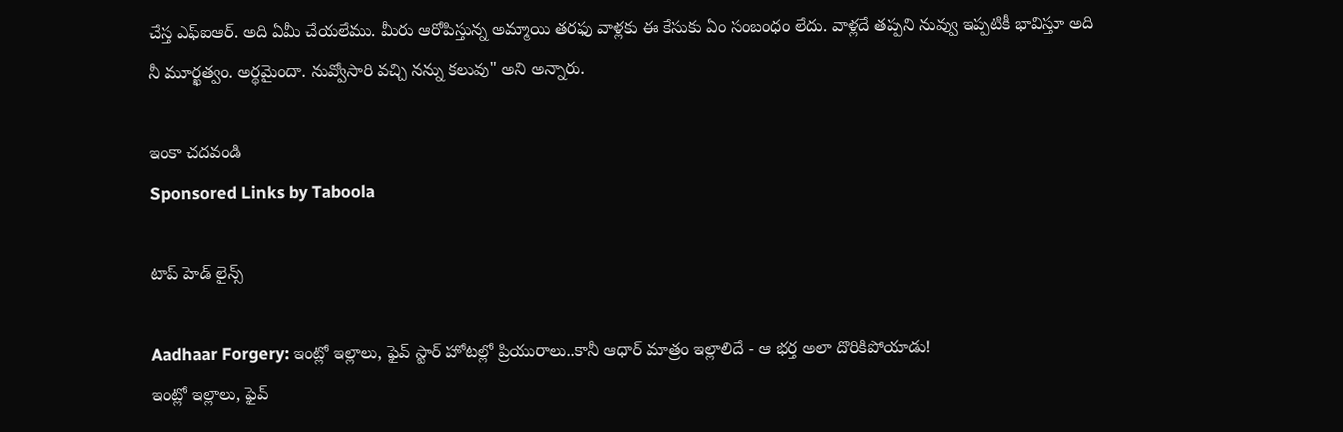చేస్త ఎఫ్ఐఆర్. అది ఏమీ చేయలేము. మీరు ఆరోపిస్తున్న అమ్మాయి తరఫు వాళ్లకు ఈ కేసుకు ఏం సంబంధం లేదు. వాళ్లదే తప్పని నువ్వు ఇప్పటికీ భావిస్తూ అది నీ మూర్ఖత్వం. అర్థమైందా. నువ్వోసారి వచ్చి నన్ను కలువు" అని అన్నారు.

ఇంకా చదవండి
Sponsored Links by Taboola

టాప్ హెడ్ లైన్స్

Aadhaar Forgery: ఇంట్లో ఇల్లాలు, ఫైవ్ స్టార్ హోటల్లో ప్రియురాలు..కానీ ఆధార్ మాత్రం ఇల్లాలిదే - ఆ భర్త అలా దొరికిపోయాడు!
ఇంట్లో ఇల్లాలు, ఫైవ్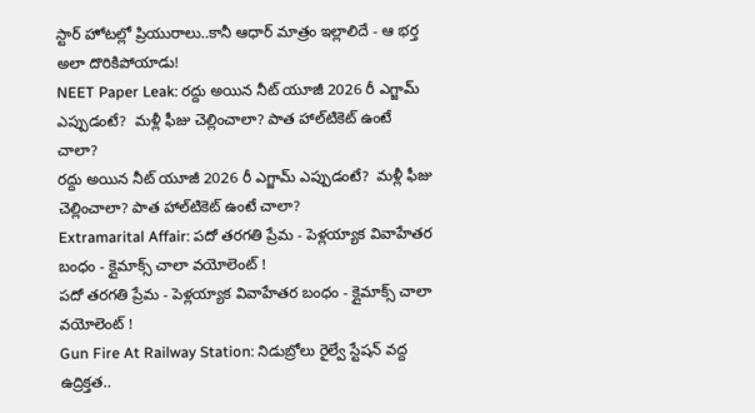స్టార్ హోటల్లో ప్రియురాలు..కానీ ఆధార్ మాత్రం ఇల్లాలిదే - ఆ భర్త అలా దొరికిపోయాడు!
NEET Paper Leak: రద్దు అయిన నీట్ యూజీ 2026 రీ ఎగ్జామ్‌ ఎప్పుడంటే?  మళ్లీ ఫీజు చెల్లించాలా? పాత హాల్‌టికెట్‌ ఉంటే చాలా?
రద్దు అయిన నీట్ యూజీ 2026 రీ ఎగ్జామ్‌ ఎప్పుడంటే?  మళ్లీ ఫీజు చెల్లించాలా? పాత హాల్‌టికెట్‌ ఉంటే చాలా?
Extramarital Affair: పదో తరగతి ప్రేమ - పెళ్లయ్యాక వివాహేతర బంధం - క్లైమాక్స్ చాలా వయోలెంట్ !
పదో తరగతి ప్రేమ - పెళ్లయ్యాక వివాహేతర బంధం - క్లైమాక్స్ చాలా వయోలెంట్ !
Gun Fire At Railway Station: నిడుబ్రోలు రైల్వే స్టేషన్ వద్ద ఉద్రిక్తత..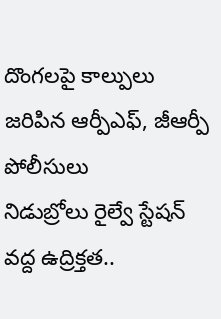దొంగలపై కాల్పులు జరిపిన ఆర్పీఎఫ్, జీఆర్పీ పోలీసులు
నిడుబ్రోలు రైల్వే స్టేషన్ వద్ద ఉద్రిక్తత..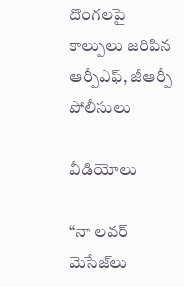దొంగలపై కాల్పులు జరిపిన ఆర్పీఎఫ్, జీఆర్పీ పోలీసులు

వీడియోలు

“నా లవర్ మెసేజ్‌లు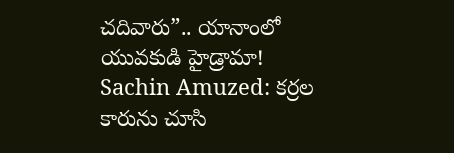చదివారు”.. యానాంలో యువకుడి హైడ్రామా!
Sachin Amuzed: కర్రల కారును చూసి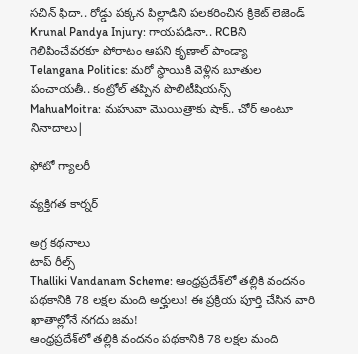సచిన్ ఫిదా.. రోడ్డు పక్కన పిల్లాడిని పలకరించిన క్రికెట్ లెజెండ్
Krunal Pandya Injury: గాయపడినా.. RCBని గెలిపించేవరకూ పోరాటం ఆపని కృణాల్ పాండ్యా
Telangana Politics: మరో స్థాయికి వెళ్లిన బూతుల పంచాయతీ.. కంట్రోల్ తప్పిన పొలిటీషియన్స్
MahuaMoitra: మహువా మొయిత్రాకు షాక్.. చోర్ అంటూ నినాదాలు|

ఫోటో గ్యాలరీ

వ్యక్తిగత కార్నర్

అగ్ర కథనాలు
టాప్ రీల్స్
Thalliki Vandanam Scheme: ఆంధ్రప్రదేశ్‌లో తల్లికి వందనం పథకానికి 78 లక్షల మంది అర్హులు! ఈ ప్రక్రియ పూర్తి చేసిన వారి ఖాతాల్లోనే నగదు జమ!
ఆంధ్రప్రదేశ్‌లో తల్లికి వందనం పథకానికి 78 లక్షల మంది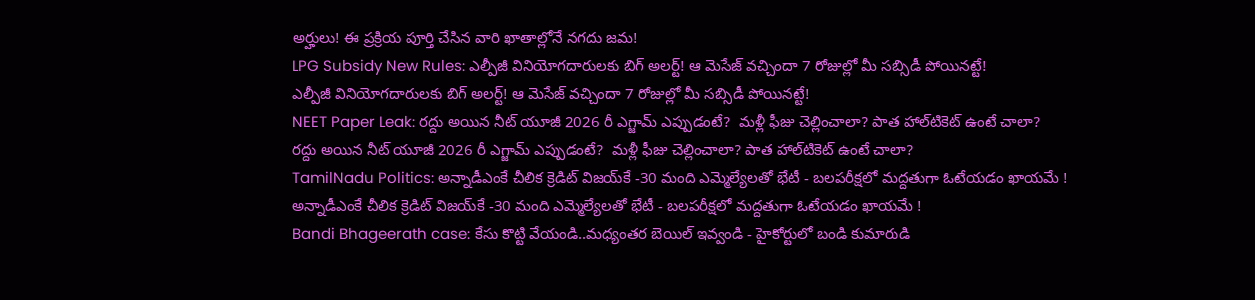అర్హులు! ఈ ప్రక్రియ పూర్తి చేసిన వారి ఖాతాల్లోనే నగదు జమ!
LPG Subsidy New Rules: ఎల్పీజీ వినియోగదారులకు బిగ్ అలర్ట్! ఆ మెసేజ్ వచ్చిందా 7 రోజుల్లో మీ సబ్సిడీ పోయినట్టే!
ఎల్పీజీ వినియోగదారులకు బిగ్ అలర్ట్! ఆ మెసేజ్ వచ్చిందా 7 రోజుల్లో మీ సబ్సిడీ పోయినట్టే!
NEET Paper Leak: రద్దు అయిన నీట్ యూజీ 2026 రీ ఎగ్జామ్‌ ఎప్పుడంటే?  మళ్లీ ఫీజు చెల్లించాలా? పాత హాల్‌టికెట్‌ ఉంటే చాలా?
రద్దు అయిన నీట్ యూజీ 2026 రీ ఎగ్జామ్‌ ఎప్పుడంటే?  మళ్లీ ఫీజు చెల్లించాలా? పాత హాల్‌టికెట్‌ ఉంటే చాలా?
TamilNadu Politics: అన్నాడీఎంకే చీలిక క్రెడిట్ విజయ్‌కే -30 మంది ఎమ్మెల్యేలతో భేటీ - బలపరీక్షలో మద్దతుగా ఓటేయడం ఖాయమే !
అన్నాడీఎంకే చీలిక క్రెడిట్ విజయ్‌కే -30 మంది ఎమ్మెల్యేలతో భేటీ - బలపరీక్షలో మద్దతుగా ఓటేయడం ఖాయమే !
Bandi Bhageerath case: కేసు కొట్టి వేయండి..మధ్యంతర బెయిల్ ఇవ్వండి - హైకోర్టులో బండి కుమారుడి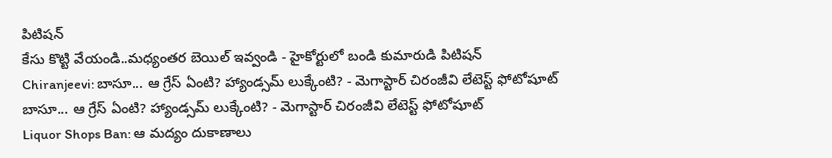పిటిషన్
కేసు కొట్టి వేయండి..మధ్యంతర బెయిల్ ఇవ్వండి - హైకోర్టులో బండి కుమారుడి పిటిషన్
Chiranjeevi: బాసూ... ఆ గ్రేస్ ఏంటి? హ్యాండ్సమ్ లుక్కేంటి? - మెగాస్టార్ చిరంజీవి లేటెస్ట్ ఫోటోషూట్
బాసూ... ఆ గ్రేస్ ఏంటి? హ్యాండ్సమ్ లుక్కేంటి? - మెగాస్టార్ చిరంజీవి లేటెస్ట్ ఫోటోషూట్
Liquor Shops Ban: ఆ మద్యం దుకాణాలు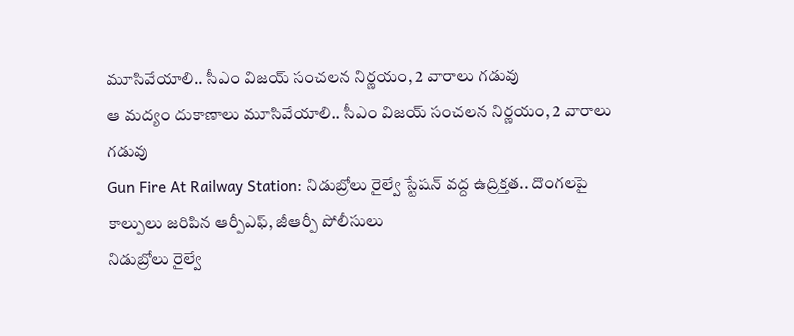మూసివేయాలి.. సీఎం విజయ్ సంచలన నిర్ణయం, 2 వారాలు గడువు
ఆ మద్యం దుకాణాలు మూసివేయాలి.. సీఎం విజయ్ సంచలన నిర్ణయం, 2 వారాలు గడువు
Gun Fire At Railway Station: నిడుబ్రోలు రైల్వే స్టేషన్ వద్ద ఉద్రిక్తత.. దొంగలపై కాల్పులు జరిపిన ఆర్పీఎఫ్, జీఆర్పీ పోలీసులు
నిడుబ్రోలు రైల్వే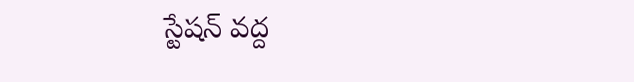స్టేషన్ వద్ద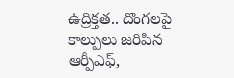ఉద్రిక్తత.. దొంగలపై కాల్పులు జరిపిన ఆర్పీఎఫ్,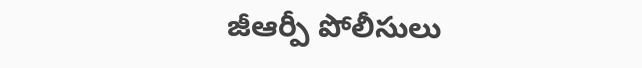జీఆర్పీ పోలీసులు